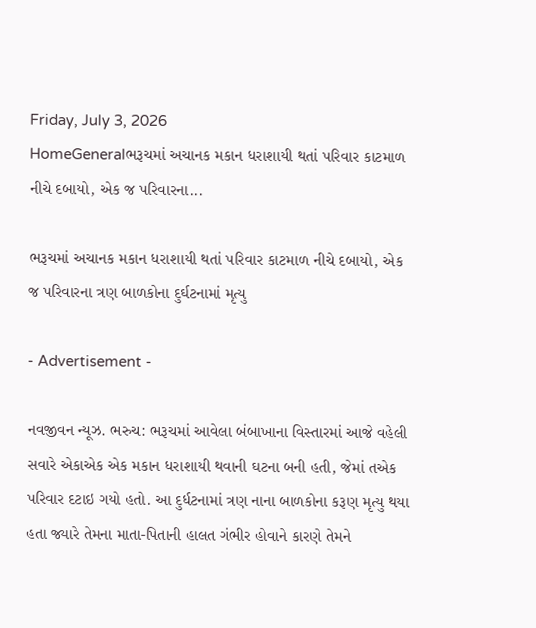Friday, July 3, 2026
HomeGeneralભરૂચમાં અચાનક મકાન ધરાશાયી થતાં પરિવાર કાટમાળ નીચે દબાયો, એક જ પરિવારના...

ભરૂચમાં અચાનક મકાન ધરાશાયી થતાં પરિવાર કાટમાળ નીચે દબાયો, એક જ પરિવારના ત્રણ બાળકોના દુર્ઘટનામાં મૃત્યુ

- Advertisement -

નવજીવન ન્યૂઝ. ભરુચ: ભરૂચમાં આવેલા બંબાખાના વિસ્તારમાં આજે વહેલી સવારે એકાએક એક મકાન ધરાશાયી થવાની ઘટના બની હતી, જેમાં તએક પરિવાર દટાઇ ગયો હતો. આ દુર્ધટનામાં ત્રણ નાના બાળકોના કરૂણ મૃત્યુ થયા હતા જ્યારે તેમના માતા-પિતાની હાલત ગંભીર હોવાને કારણે તેમને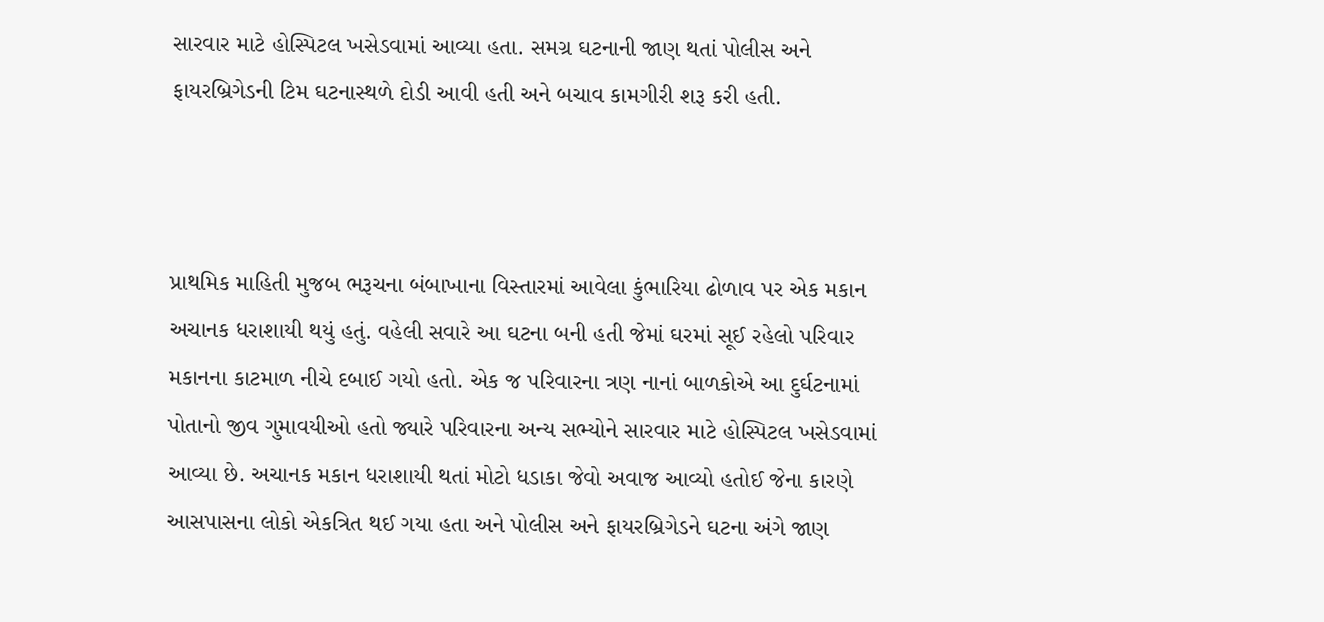સારવાર માટે હોસ્પિટલ ખસેડવામાં આવ્યા હતા. સમગ્ર ઘટનાની જાણ થતાં પોલીસ અને ફાયરબ્રિગેડની ટિમ ઘટનાસ્થળે દોડી આવી હતી અને બચાવ કામગીરી શરૂ કરી હતી.



પ્રાથમિક માહિતી મુજબ ભરૂચના બંબાખાના વિસ્તારમાં આવેલા કુંભારિયા ઢોળાવ પર એક મકાન અચાનક ધરાશાયી થયું હતું. વહેલી સવારે આ ઘટના બની હતી જેમાં ઘરમાં સૂઈ રહેલો પરિવાર મકાનના કાટમાળ નીચે દબાઈ ગયો હતો. એક જ પરિવારના ત્રણ નાનાં બાળકોએ આ દુર્ઘટનામાં પોતાનો જીવ ગુમાવયીઓ હતો જ્યારે પરિવારના અન્ય સભ્યોને સારવાર માટે હોસ્પિટલ ખસેડવામાં આવ્યા છે. અચાનક મકાન ધરાશાયી થતાં મોટો ધડાકા જેવો અવાજ આવ્યો હતોઈ જેના કારણે આસપાસના લોકો એકત્રિત થઈ ગયા હતા અને પોલીસ અને ફાયરબ્રિગેડને ઘટના અંગે જાણ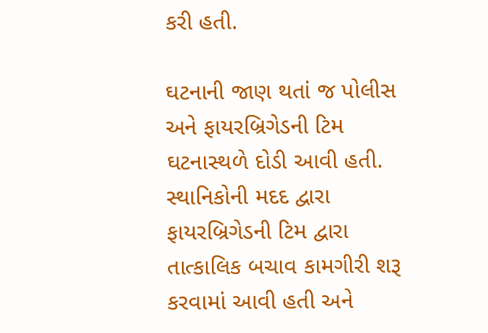કરી હતી.

ઘટનાની જાણ થતાં જ પોલીસ અને ફાયરબ્રિગેડની ટિમ ઘટનાસ્થળે દોડી આવી હતી. સ્થાનિકોની મદદ દ્વારા ફાયરબ્રિગેડની ટિમ દ્વારા તાત્કાલિક બચાવ કામગીરી શરૂ કરવામાં આવી હતી અને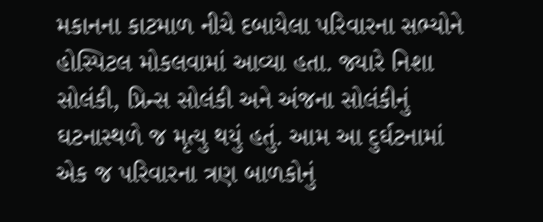મકાનના કાટમાળ નીચે દબાયેલા પરિવારના સભ્યોને હોસ્પિટલ મોકલવામાં આવ્યા હતા. જ્યારે નિશા સોલંકી, પ્રિન્સ સોલંકી અને અંજના સોલંકીનું ઘટનાસ્થળે જ મૃત્યુ થયું હતું. આમ આ દુર્ઘટનામાં એક જ પરિવારના ત્રણ બાળકોનું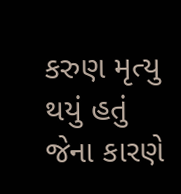કરુણ મૃત્યુ થયું હતું જેના કારણે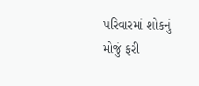પરિવારમાં શોકનું મોજું ફરી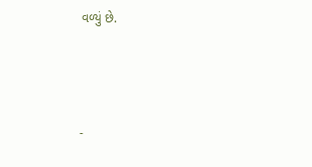વળ્યું છે.



-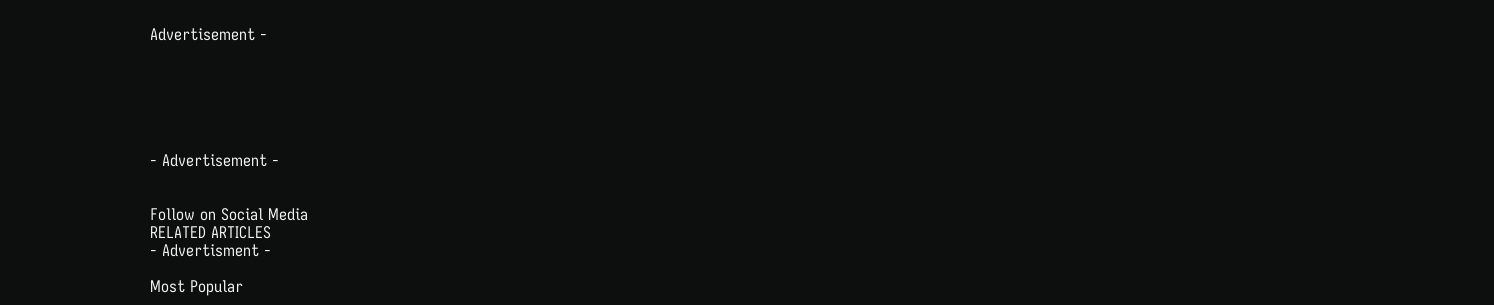Advertisement -






- Advertisement -


Follow on Social Media
RELATED ARTICLES
- Advertisment -

Most Popular